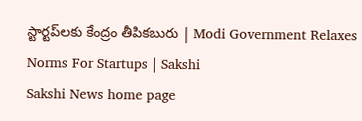స్టార్టప్‌లకు కేంద్రం తీపికబురు | Modi Government Relaxes Norms For Startups | Sakshi
Sakshi News home page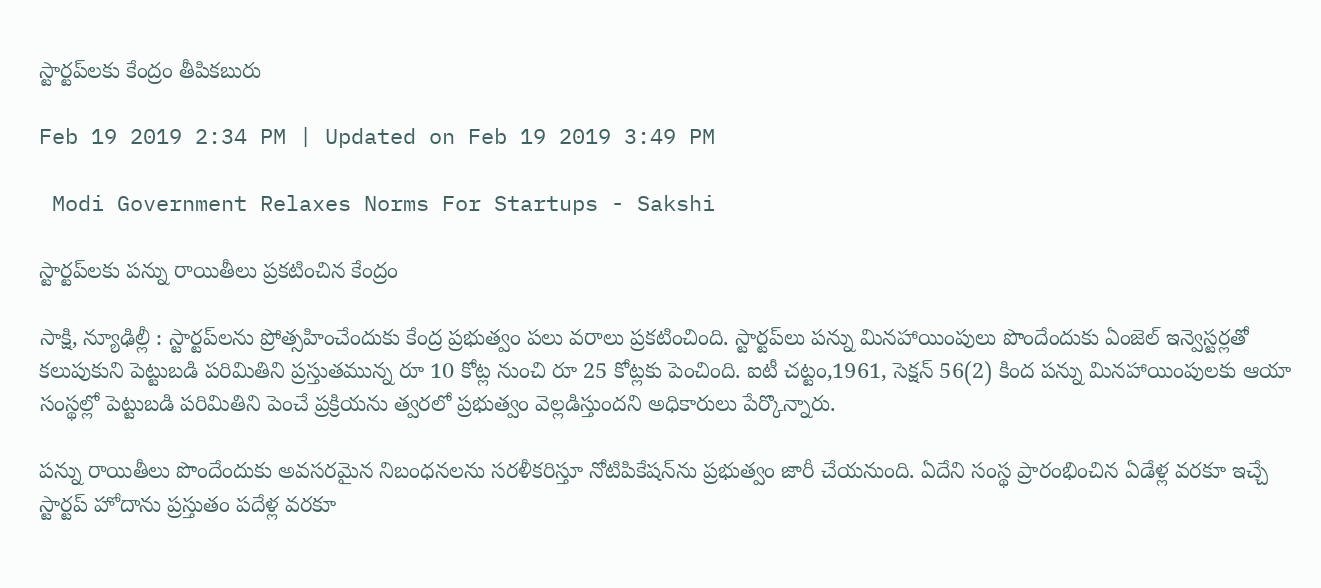స్టార్టప్‌లకు కేంద్రం తీపికబురు

Feb 19 2019 2:34 PM | Updated on Feb 19 2019 3:49 PM

 Modi Government Relaxes Norms For Startups - Sakshi

స్టార్టప్‌లకు పన్ను రాయితీలు ప్రకటించిన కేంద్రం

సాక్షి, న్యూఢిల్లీ : స్టార్టప్‌లను ప్రోత్సహించేందుకు కేంద్ర ప్రభుత్వం పలు వరాలు ప్రకటించింది. స్టార్టప్‌లు పన్ను మినహాయింపులు పొందేందుకు ఏంజెల్‌ ఇన్వెస్టర్లతో కలుపుకుని పెట్టుబడి పరిమితిని ప్రస్తుతమున్న రూ 10 కోట్ల నుంచి రూ 25 కోట్లకు పెంచింది. ఐటీ చట్టం,1961, సెక్షన్‌ 56(2) కింద పన్ను మినహాయింపులకు ఆయా సంస్థల్లో పెట్టుబడి పరిమితిని పెంచే ప్రక్రియను త్వరలో ప్రభుత్వం వెల్లడిస్తుందని అధికారులు పేర్కొన్నారు.

పన్ను రాయితీలు పొందేందుకు అవసరమైన నిబంధనలను సరళీకరిస్తూ నోటిపికేషన్‌ను ప్రభుత్వం జారీ చేయనుంది. ఏదేని సంస్థ ప్రారంభించిన ఏడేళ్ల వరకూ ఇచ్చే స్టార్టప్‌ హోదాను ప్రస్తుతం పదేళ్ల వరకూ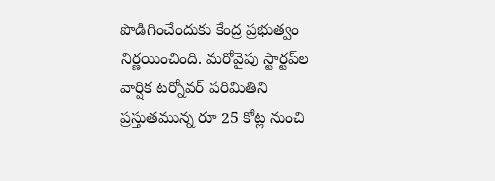పొడిగించేందుకు కేంద్ర ప్రభుత్వం నిర్ణయించింది. మరోవైపు స్టార్టప్‌ల వార్షిక టర్నోవర్‌ పరిమితిని ప్రస్తుతమున్న రూ 25 కోట్ల నుంచి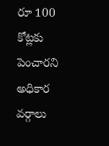రూ 100 కోట్లకు పెంచారని అధికార వర్గాలు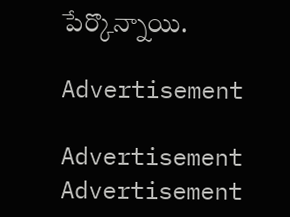పేర్కొన్నాయి.

Advertisement

Advertisement
Advertisement